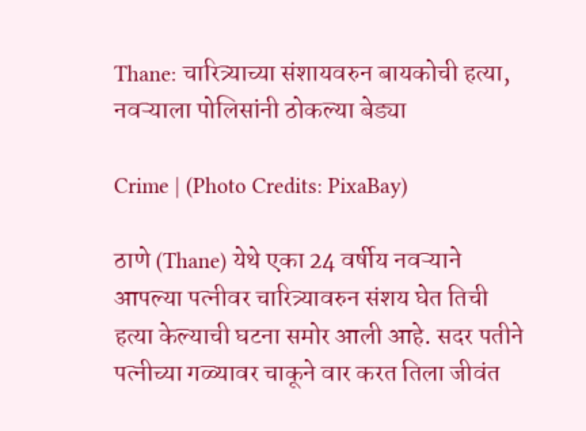Thane: चारित्र्याच्या संशायवरुन बायकोची हत्या, नवऱ्याला पोलिसांनी ठोकल्या बेड्या

Crime | (Photo Credits: PixaBay)

ठाणे (Thane) येथे एका 24 वर्षीय नवऱ्याने आपल्या पत्नीवर चारित्र्यावरुन संशय घेत तिची हत्या केल्याची घटना समोर आली आहे. सदर पतीने पत्नीच्या गळ्यावर चाकूने वार करत तिला जीवंत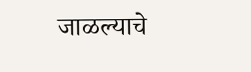जाळल्याचे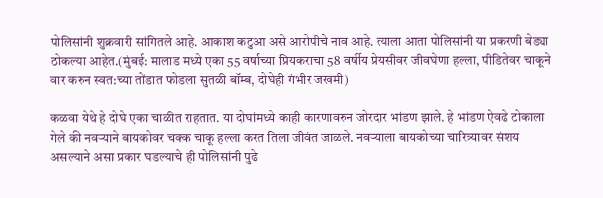पोलिसांनी शुक्रवारी सांगितले आहे. आकाश कटुआ असे आरोपीचे नाव आहे. त्याला आता पोलिसांनी या प्रकरणी बेड्या ठोकल्या आहेत.(मुंबई: मालाड मध्ये एका 55 वर्षाच्या प्रियकराचा 58 वर्षीय प्रेयसीवर जीवघेणा हल्ला, पीडितेवर चाकूने वार करुन स्वत:च्या तोंडात फोडला सुतळी बॉम्ब, दोघेही गंभीर जखमी)

कळवा येथे हे दोघे एका चाळीत राहतात. या दोघांमध्ये काही कारणावरुन जोरदार भांडण झाले. हे भांडण ऐवढे टोकाला गेले की नवऱ्याने बायकोवर चक्क चाकू हल्ला करत तिला जीवंत जाळले. नवऱ्याला बायकोच्या चारित्र्यावर संशय असल्याने असा प्रकार घडल्याचे ही पोलिसांनी पुढे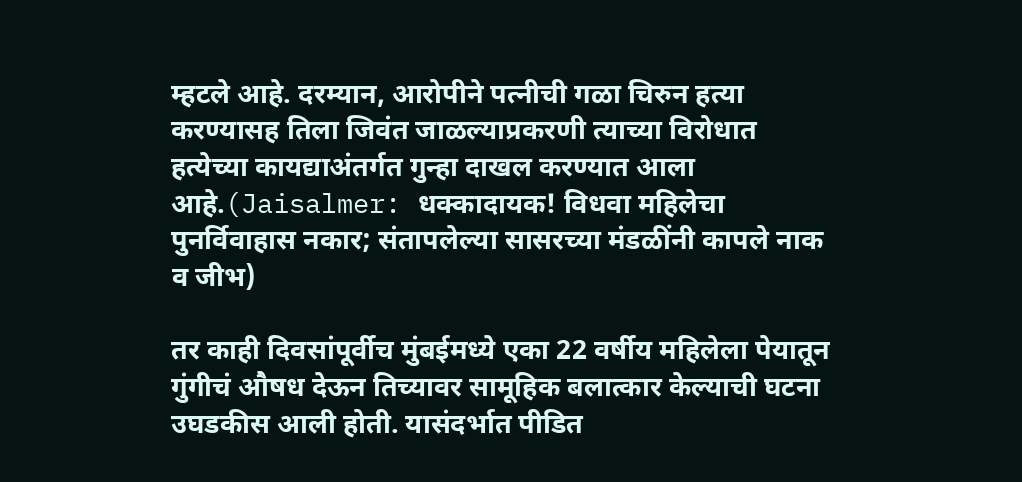म्हटले आहे. दरम्यान, आरोपीने पत्नीची गळा चिरुन हत्या करण्यासह तिला जिवंत जाळल्याप्रकरणी त्याच्या विरोधात हत्येच्या कायद्याअंतर्गत गुन्हा दाखल करण्यात आला आहे.(Jaisalmer: धक्कादायक! विधवा महिलेचा पुनर्विवाहास नकार; संतापलेल्या सासरच्या मंडळींनी कापले नाक व जीभ)

तर काही दिवसांपूर्वीच मुंबईमध्ये एका 22 वर्षीय महिलेला पेयातून गुंगीचं औषध देऊन तिच्यावर सामूहिक बलात्कार केल्याची घटना उघडकीस आली होती. यासंदर्भात पीडित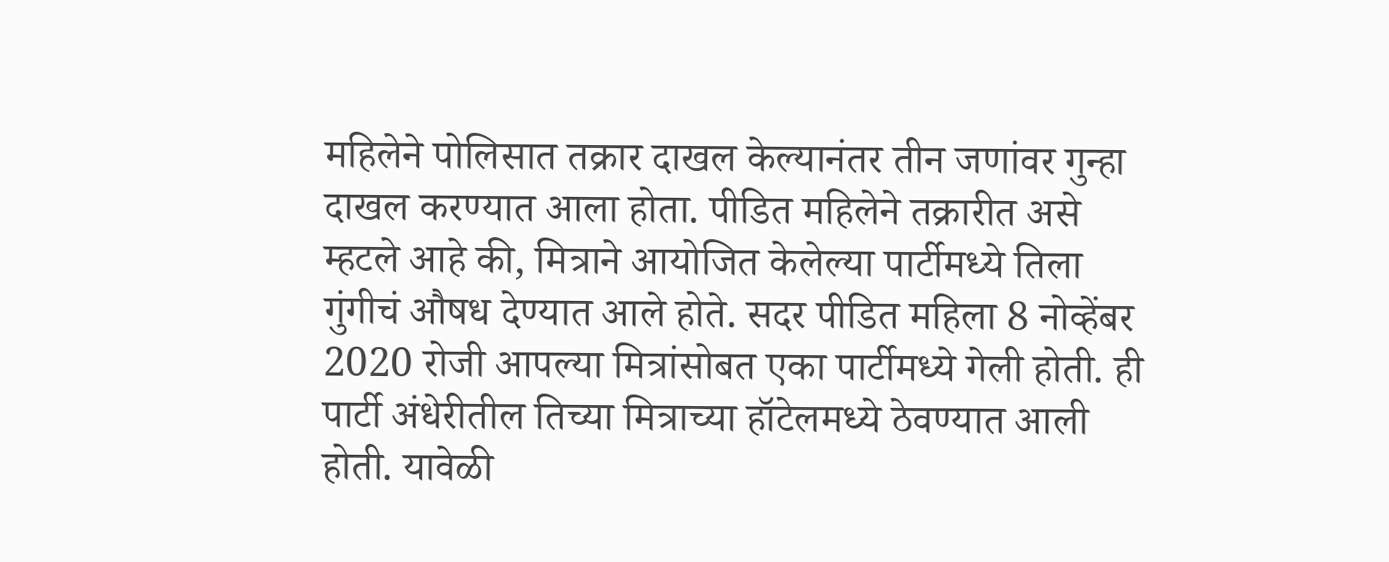महिलेने पोलिसात तक्रार दाखल केल्यानंतर तीन जणांवर गुन्हा दाखल करण्यात आला होता. पीडित महिलेने तक्रारीत असे म्हटले आहे की, मित्राने आयोजित केलेल्या पार्टीमध्ये तिला गुंगीचं औषध देण्यात आले होते. सदर पीडित महिला 8 नोव्हेंबर 2020 रोजी आपल्या मित्रांसोबत एका पार्टीमध्ये गेली होती. ही पार्टी अंधेरीतील तिच्या मित्राच्या हॉटेलमध्ये ठेवण्यात आली होती. यावेळी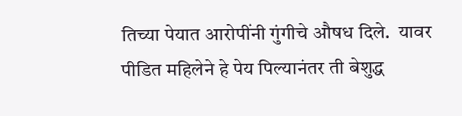तिच्या पेयात आरोपींनी गुंगीचे औषध दिले.  यावर पीडित महिलेने हे पेय पिल्यानंतर ती बेशुद्ध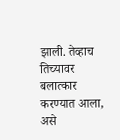झाली. तेव्हाच तिच्यावर बलात्कार करण्यात आला, असे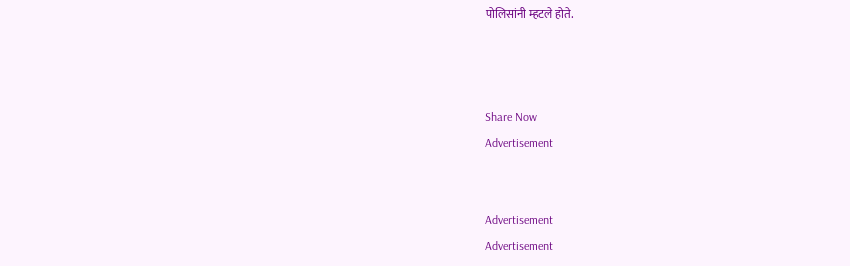पोलिसांनी म्हटले होते.



Share Now
Advertisement


Advertisement
Advertisement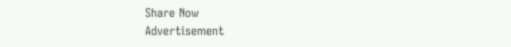Share Now
Advertisement